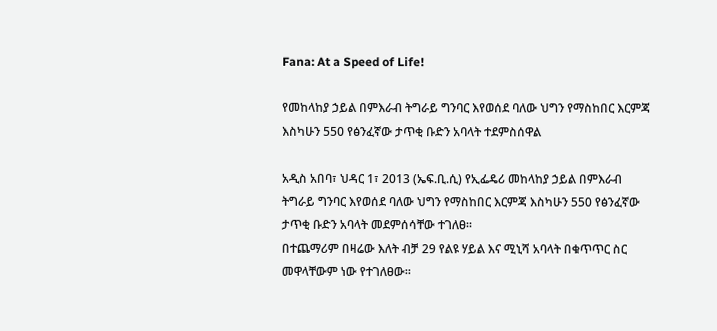Fana: At a Speed of Life!

የመከላከያ ኃይል በምእራብ ትግራይ ግንባር እየወሰደ ባለው ህግን የማስከበር እርምጃ እስካሁን 550 የፅንፈኛው ታጥቂ ቡድን አባላት ተደምስሰዋል

አዲስ አበባ፣ ህዳር 1፣ 2013 (ኤፍ.ቢ.ሲ) የኢፌዴሪ መከላከያ ኃይል በምእራብ ትግራይ ግንባር እየወሰደ ባለው ህግን የማስከበር እርምጃ እስካሁን 550 የፅንፈኛው ታጥቂ ቡድን አባላት መደምሰሳቸው ተገለፀ።
በተጨማሪም በዛሬው እለት ብቻ 29 የልዩ ሃይል እና ሚኒሻ አባላት በቁጥጥር ስር መዋላቸውም ነው የተገለፀው።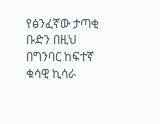የፅንፈኛው ታጣቂ ቡድን በዚህ በግንባር ከፍተኛ ቁሳዊ ኪሳራ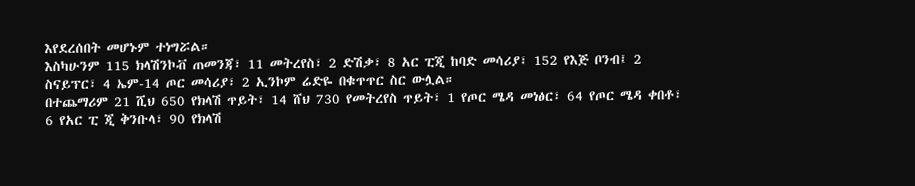እየደረሰበት መሆኑም ተነግሯል።
እስካሁንም 115 ክላሽንኮቭ ጠመንጃ፣ 11 መትረየስ፣ 2 ድሽቃ፣ 8 አር ፒጂ ከባድ መሳሪያ፣ 152 የእጅ ቦንብ፤ 2 ስናይፕር፣ 4 ኤም-14 ጦር መሳሪያ፣ 2 ኢንኮም ሬድዬ በቁጥጥር ስር ውሏል።
በተጨማሪም 21 ሺህ 650 የክላሽ ጥይት፣ 14 ሸህ 730 የመትረየስ ጥይት፣ 1 የጦር ሜዳ መነፅር፣ 64 የጦር ሜዳ ቀበቶ፣ 6 የአር ፒ ጂ ቅንቡላ፣ 90 የክላሽ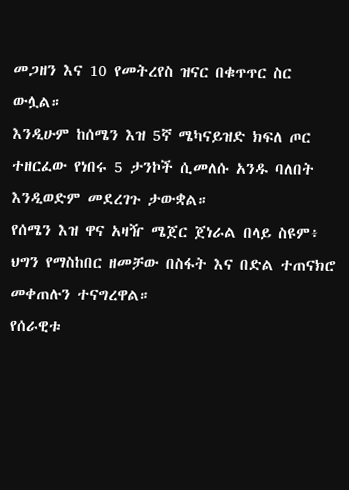መጋዘን እና 10 የመትረየስ ዝናር በቁጥጥር ስር ውሏል።
እንዲሁም ከሰሜን እዝ 5ኛ ሜካናይዝድ ክፍለ ጦር ተዘርፈው የነበሩ 5 ታንኮች ሲመለሱ አንዱ ባለበት እንዲወድም መደረገጉ ታውቋል።
የሰሜን እዝ ዋና አዛዥ ሜጀር ጀነራል በላይ ስዩም፥ ህግን የማስከበር ዘመቻው በስፋት እና በድል ተጠናክሮ መቀጠሉን ተናግረዋል።
የሰራዊቱ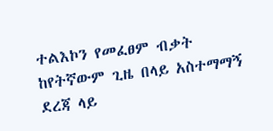ተልእኮን የመፈፀም ብቃት ከየትኛውም ጊዜ በላይ አስተማማኝ ደረጃ ላይ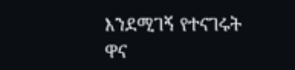እንደሚገኝ የተናገሩት ዋና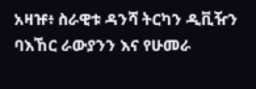አዛዡ፥ ስራዊቱ ዳንሻ ትርካን ዲቪዥን ባእኸር ራውያንን እና የሁመራ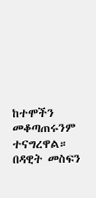ከተሞችን መቆጣጠሩንም ተናግረዋል።
በዳዊት መስፍን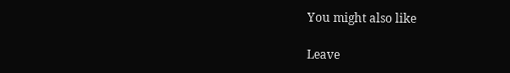You might also like

Leave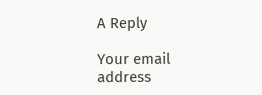A Reply

Your email address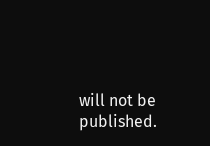will not be published.